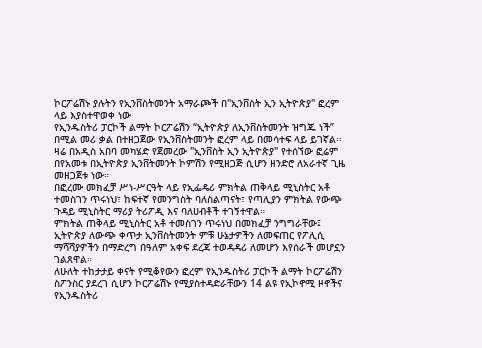ኮርፖሬሽኑ ያሉትን የኢንቨስትመንት አማራጮች በ"ኢንቨስት ኢን ኢትዮጵያ" ፎረም ላይ እያስተዋወቀ ነው
የኢንዱስትሪ ፓርኮች ልማት ኮርፖሬሽን “ኢትዮጵያ ለኢንቨስትመንት ዝግጁ ነች” በሚል መሪ ቃል በተዘጋጀው የኢንቨስትመንት ፎረም ላይ በመሳተፍ ላይ ይገኛል፡፡
ዛሬ በአዲስ አበባ መካሄድ የጀመረው "ኢንቨስት ኢን ኢትዮጵያ" የተሰኘው ፎሬም በየአመቱ በኢትዮጵያ ኢንቨትመንት ኮምሽን የሚዘጋጅ ሲሆን ዘንድሮ ለአራተኛ ጊዜ መዘጋጀቱ ነው።
በፎረሙ መክፈቻ ሥነ-ሥርዓት ላይ የኢፌዴሪ ምክትል ጠቅላይ ሚኒስትር አቶ ተመስገን ጥሩነህ፣ ከፍተኛ የመንግስት ባለስልጣናት፣ የጣሊያን ምክትል የውጭ ጉዳይ ሚኒስትር ማሪያ ትሪፖዲ እና ባለሀብቶች ተገኝተዋል።
ምክትል ጠቅላይ ሚኒስትር አቶ ተመስገን ጥሩነህ በመክፈቻ ንግግራቸው፤ ኢትዮጵያ ለውጭ ቀጥታ ኢንቨስትመንት ምቹ ሁኔታዎችን ለመፍጠር የፖሊሲ ማሻሻያዎችን በማድረግ በዓለም አቀፍ ደረጃ ተወዳዳሪ ለመሆን እየሰራች መሆኗን ገልጸዋል።
ለሁለት ተከታታይ ቀናት የሚቆየውን ፎረም የኢንዱስትሪ ፓርኮች ልማት ኮርፖሬሽን ስፖንስር ያደረገ ሲሆን ኮርፖሬሽኑ የሚያስተዳድራቸውን 14 ልዩ የኢኮኖሚ ዞኖችና የኢንዱስትሪ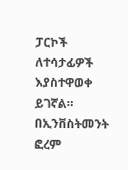ፓርኮች ለተሳታፊዎች እያስተዋወቀ ይገኛል።
በኢንቨስትመንት ፎረም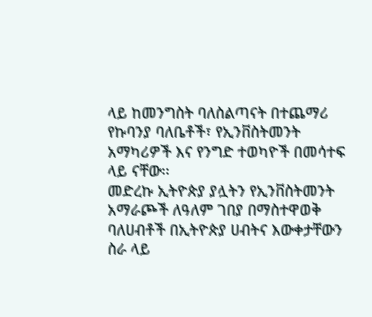ላይ ከመንግስት ባለስልጣናት በተጨማሪ የኩባንያ ባለቤቶች፣ የኢንቨስትመንት አማካሪዎች እና የንግድ ተወካዮች በመሳተፍ ላይ ናቸው፡፡
መድረኩ ኢትዮጵያ ያሏትን የኢንቨስትመንት አማራጮች ለዓለም ገበያ በማስተዋወቅ ባለሀብቶች በኢትዮጵያ ሀብትና እውቀታቸውን ስራ ላይ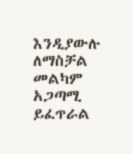እንዲያውሉ ለማስቻል መልካም አጋጣሚ ይፈጥራል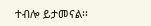ተብሎ ይታመናል፡፡